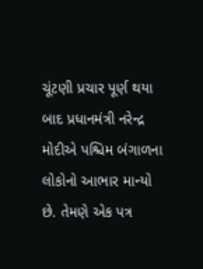ચૂંટણી પ્રચાર પૂર્ણ થયા બાદ પ્રધાનમંત્રી નરેન્દ્ર મોદીએ પશ્ચિમ બંગાળના લોકોનો આભાર માન્યો છે. તેમણે એક પત્ર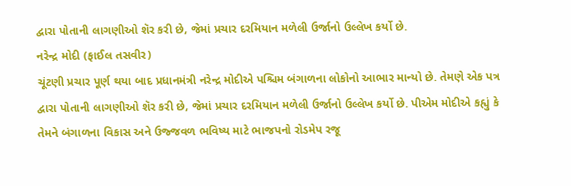દ્વારા પોતાની લાગણીઓ શૅર કરી છે, જેમાં પ્રચાર દરમિયાન મળેલી ઉર્જાનો ઉલ્લેખ કર્યો છે.
નરેન્દ્ર મોદી (ફાઈલ તસવીર)
ચૂંટણી પ્રચાર પૂર્ણ થયા બાદ પ્રધાનમંત્રી નરેન્દ્ર મોદીએ પશ્ચિમ બંગાળના લોકોનો આભાર માન્યો છે. તેમણે એક પત્ર દ્વારા પોતાની લાગણીઓ શૅર કરી છે, જેમાં પ્રચાર દરમિયાન મળેલી ઉર્જાનો ઉલ્લેખ કર્યો છે. પીએમ મોદીએ કહ્યું કે તેમને બંગાળના વિકાસ અને ઉજ્જવળ ભવિષ્ય માટે ભાજપનો રોડમેપ રજૂ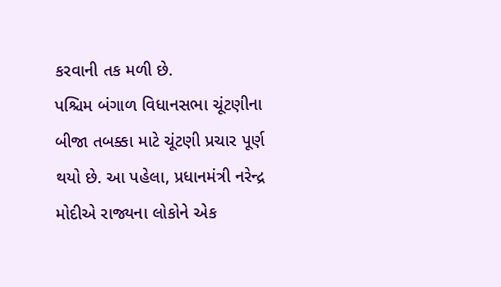કરવાની તક મળી છે.
પશ્ચિમ બંગાળ વિધાનસભા ચૂંટણીના બીજા તબક્કા માટે ચૂંટણી પ્રચાર પૂર્ણ થયો છે. આ પહેલા, પ્રધાનમંત્રી નરેન્દ્ર મોદીએ રાજ્યના લોકોને એક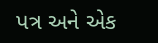પત્ર અને એક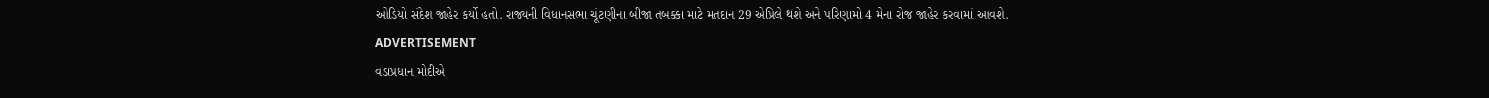ઓડિયો સંદેશ જાહેર કર્યો હતો. રાજ્યની વિધાનસભા ચૂંટણીના બીજા તબક્કા માટે મતદાન 29 એપ્રિલે થશે અને પરિણામો 4 મેના રોજ જાહેર કરવામાં આવશે.
ADVERTISEMENT
વડાપ્રધાન મોદીએ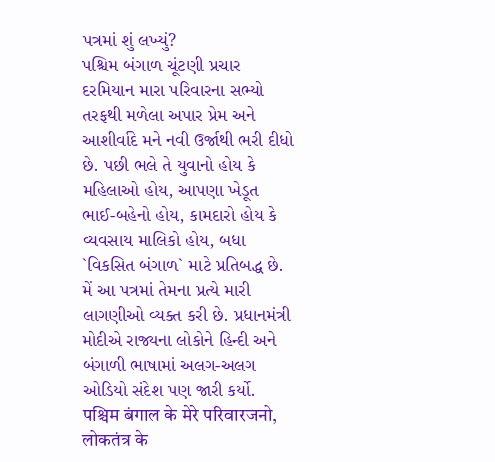પત્રમાં શું લખ્યું?
પશ્ચિમ બંગાળ ચૂંટણી પ્રચાર દરમિયાન મારા પરિવારના સભ્યો તરફથી મળેલા અપાર પ્રેમ અને આશીર્વાદે મને નવી ઉર્જાથી ભરી દીધો છે. પછી ભલે તે યુવાનો હોય કે મહિલાઓ હોય, આપણા ખેડૂત ભાઈ-બહેનો હોય, કામદારો હોય કે વ્યવસાય માલિકો હોય, બધા `વિકસિત બંગાળ` માટે પ્રતિબદ્ધ છે. મેં આ પત્રમાં તેમના પ્રત્યે મારી લાગણીઓ વ્યક્ત કરી છે. પ્રધાનમંત્રી મોદીએ રાજ્યના લોકોને હિન્દી અને બંગાળી ભાષામાં અલગ-અલગ ઓડિયો સંદેશ પણ જારી કર્યો.
पश्चिम बंगाल के मेरे परिवारजनो, लोकतंत्र के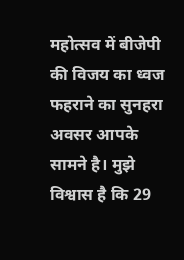महोत्सव में बीजेपी की विजय का ध्वज फहराने का सुनहरा अवसर आपके सामने है। मुझे विश्वास है कि 29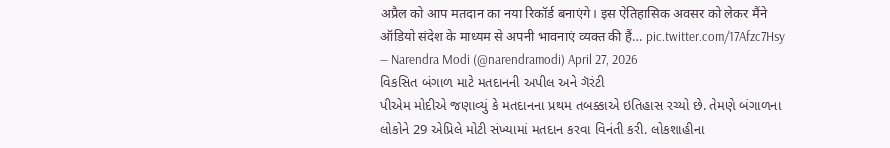अप्रैल को आप मतदान का नया रिकॉर्ड बनाएंगे। इस ऐतिहासिक अवसर को लेकर मैंने ऑडियो संदेश के माध्यम से अपनी भावनाएं व्यक्त की हैं… pic.twitter.com/17Afzc7Hsy
— Narendra Modi (@narendramodi) April 27, 2026
વિકસિત બંગાળ માટે મતદાનની અપીલ અને ગૅરંટી
પીએમ મોદીએ જણાવ્યું કે મતદાનના પ્રથમ તબક્કાએ ઇતિહાસ રચ્યો છે. તેમણે બંગાળના લોકોને 29 એપ્રિલે મોટી સંખ્યામાં મતદાન કરવા વિનંતી કરી. લોકશાહીના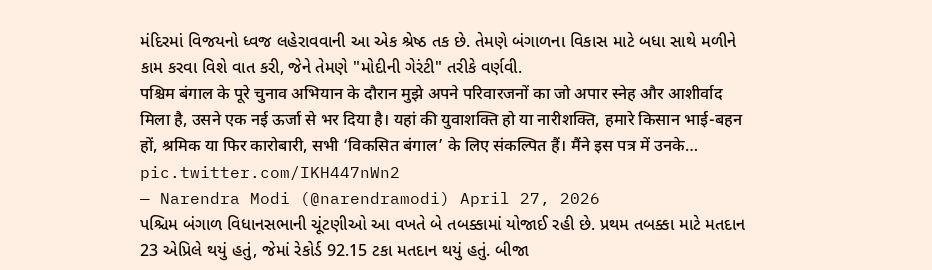મંદિરમાં વિજયનો ધ્વજ લહેરાવવાની આ એક શ્રેષ્ઠ તક છે. તેમણે બંગાળના વિકાસ માટે બધા સાથે મળીને કામ કરવા વિશે વાત કરી, જેને તેમણે "મોદીની ગેરંટી" તરીકે વર્ણવી.
पश्चिम बंगाल के पूरे चुनाव अभियान के दौरान मुझे अपने परिवारजनों का जो अपार स्नेह और आशीर्वाद मिला है, उसने एक नई ऊर्जा से भर दिया है। यहां की युवाशक्ति हो या नारीशक्ति, हमारे किसान भाई-बहन हों, श्रमिक या फिर कारोबारी, सभी ‘विकसित बंगाल’ के लिए संकल्पित हैं। मैंने इस पत्र में उनके… pic.twitter.com/IKH447nWn2
— Narendra Modi (@narendramodi) April 27, 2026
પશ્ચિમ બંગાળ વિધાનસભાની ચૂંટણીઓ આ વખતે બે તબક્કામાં યોજાઈ રહી છે. પ્રથમ તબક્કા માટે મતદાન 23 એપ્રિલે થયું હતું, જેમાં રેકોર્ડ 92.15 ટકા મતદાન થયું હતું. બીજા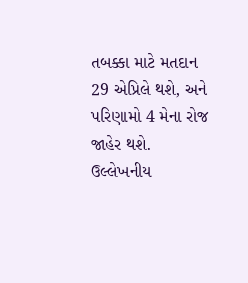તબક્કા માટે મતદાન 29 એપ્રિલે થશે, અને પરિણામો 4 મેના રોજ જાહેર થશે.
ઉલ્લેખનીય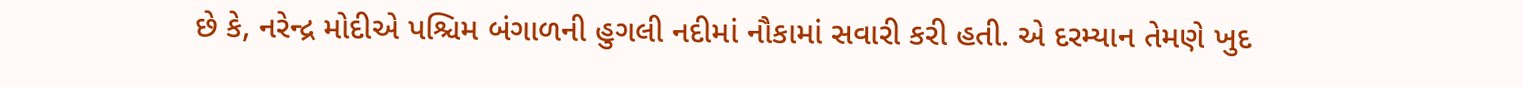છે કે, નરેન્દ્ર મોદીએ પશ્ચિમ બંગાળની હુગલી નદીમાં નૌકામાં સવારી કરી હતી. એ દરમ્યાન તેમણે ખુદ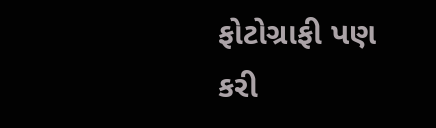ફોટોગ્રાફી પણ કરી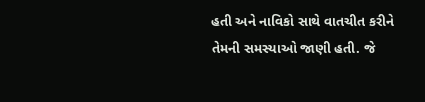હતી અને નાવિકો સાથે વાતચીત કરીને તેમની સમસ્યાઓ જાણી હતી. જે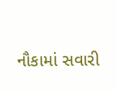નૌકામાં સવારી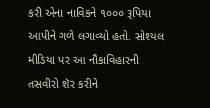કરી એના નાવિકને ૧૦૦૦ રૂપિયા આપીને ગળે લગાવ્યો હતો. સોશ્યલ મીડિયા પર આ નૌકાવિહારની તસવીરો શૅર કરીને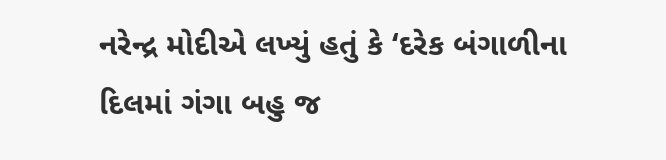નરેન્દ્ર મોદીએ લખ્યું હતું કે ‘દરેક બંગાળીના દિલમાં ગંગા બહુ જ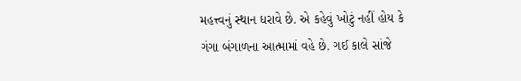મહત્ત્વનું સ્થાન ધરાવે છે. એ કહેવું ખોટું નહીં હોય કે ગંગા બંગાળના આત્મામાં વહે છે. ગઈ કાલે સાંજે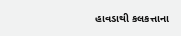હાવડાથી કલકત્તાના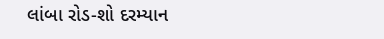લાંબા રોડ-શો દરમ્યાન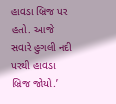હાવડા બ્રિજ પર હતો. આજે સવારે હુગલી નદી પરથી હાવડા બ્રિજ જોયો.’